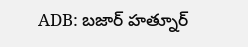ADB: బజార్ హత్నూర్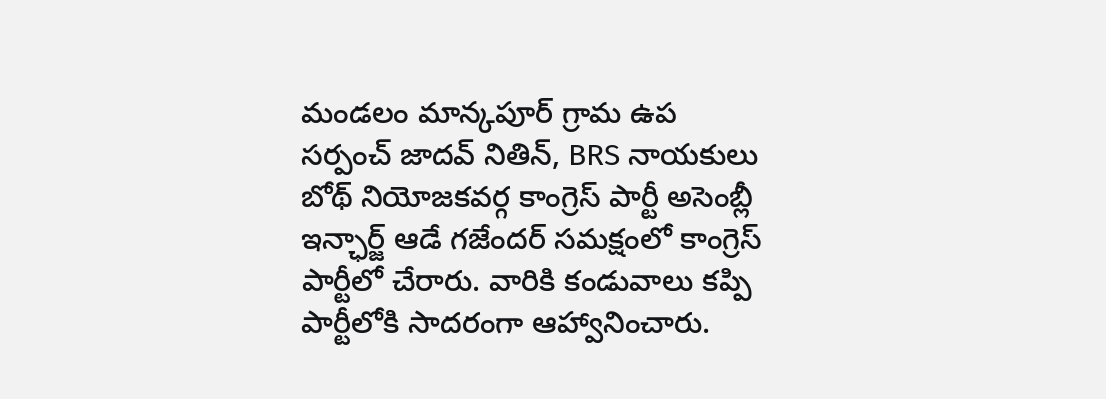మండలం మాన్కపూర్ గ్రామ ఉప సర్పంచ్ జాదవ్ నితిన్, BRS నాయకులు బోథ్ నియోజకవర్గ కాంగ్రెస్ పార్టీ అసెంబ్లీ ఇన్ఛార్జ్ ఆడే గజేందర్ సమక్షంలో కాంగ్రెస్ పార్టీలో చేరారు. వారికి కండువాలు కప్పి పార్టీలోకి సాదరంగా ఆహ్వానించారు.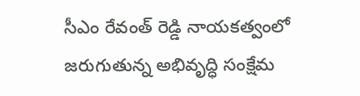సీఎం రేవంత్ రెడ్డి నాయకత్వంలో జరుగుతున్న అభివృద్ధి సంక్షేమ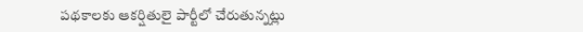పథకాలకు ఆకర్షితులై పార్టీలో చేరుతున్నట్లు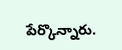పేర్కొన్నారు.